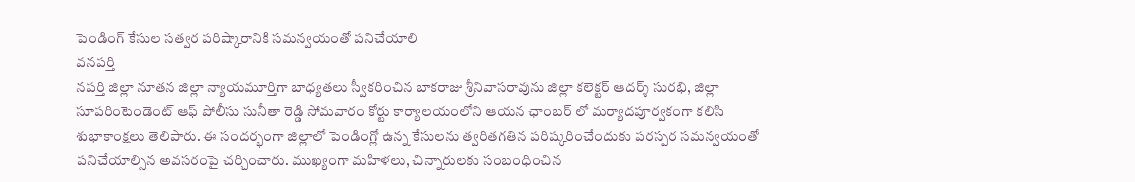పెండింగ్ కేసుల సత్వర పరిష్కారానికి సమన్వయంతో పనిచేయాలి
వనపర్తి
నపర్తి జిల్లా నూతన జిల్లా న్యాయమూర్తిగా బాధ్యతలు స్వీకరించిన బాకరాజు శ్రీనివాసరావును జిల్లా కలెక్టర్ ఆదర్శ్ సురభి, జిల్లా సూపరింటెండెంట్ ఆఫ్ పోలీసు సునీతా రెడ్డి సోమవారం కోర్టు కార్యాలయంలోని ఆయన ఛాంబర్ లో మర్యాదపూర్వకంగా కలిసి శుభాకాంక్షలు తెలిపారు. ఈ సందర్భంగా జిల్లాలో పెండింగ్లో ఉన్న కేసులను త్వరితగతిన పరిష్కరించేందుకు పరస్పర సమన్వయంతో పనిచేయాల్సిన అవసరంపై చర్చించారు. ముఖ్యంగా మహిళలు, చిన్నారులకు సంబంధించిన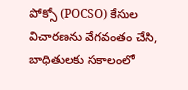పోక్సో (POCSO) కేసుల విచారణను వేగవంతం చేసి, బాధితులకు సకాలంలో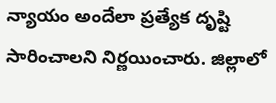న్యాయం అందేలా ప్రత్యేక దృష్టి సారించాలని నిర్ణయించారు. జిల్లాలో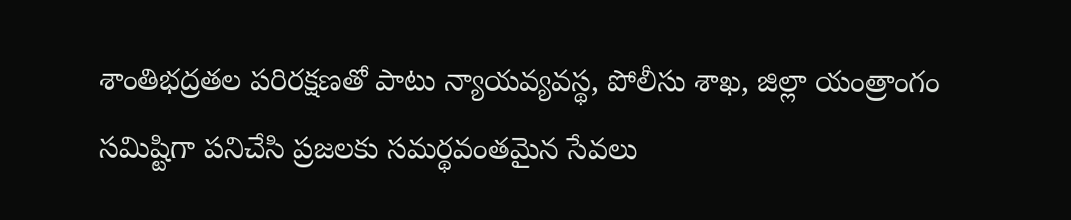శాంతిభద్రతల పరిరక్షణతో పాటు న్యాయవ్యవస్థ, పోలీసు శాఖ, జిల్లా యంత్రాంగం సమిష్టిగా పనిచేసి ప్రజలకు సమర్థవంతమైన సేవలు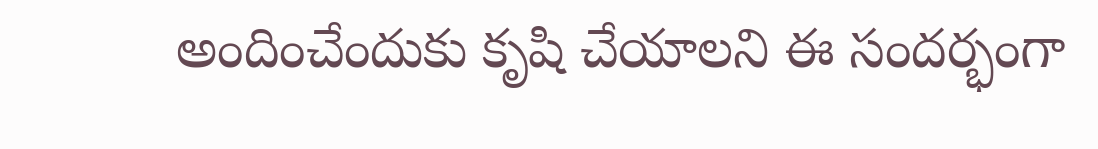అందించేందుకు కృషి చేయాలని ఈ సందర్భంగా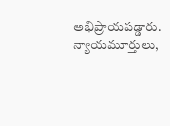అభిప్రాయపడ్డారు. న్యాయమూర్తులు,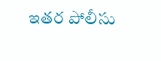ఇతర పోలీసు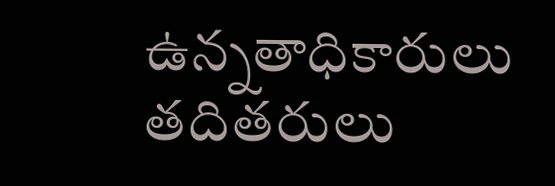ఉన్నతాధికారులు తదితరులు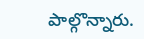పాల్గొన్నారు.